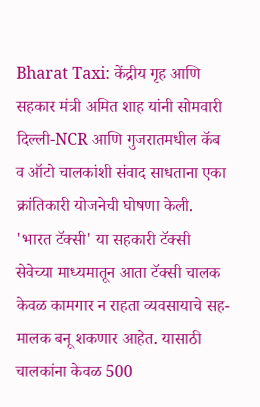Bharat Taxi: केंद्रीय गृह आणि सहकार मंत्री अमित शाह यांनी सोमवारी दिल्ली-NCR आणि गुजरातमधील कॅब व ऑटो चालकांशी संवाद साधताना एका क्रांतिकारी योजनेची घोषणा केली. 'भारत टॅक्सी' या सहकारी टॅक्सी सेवेच्या माध्यमातून आता टॅक्सी चालक केवळ कामगार न राहता व्यवसायाचे सह-मालक बनू शकणार आहेत. यासाठी चालकांना केवळ 500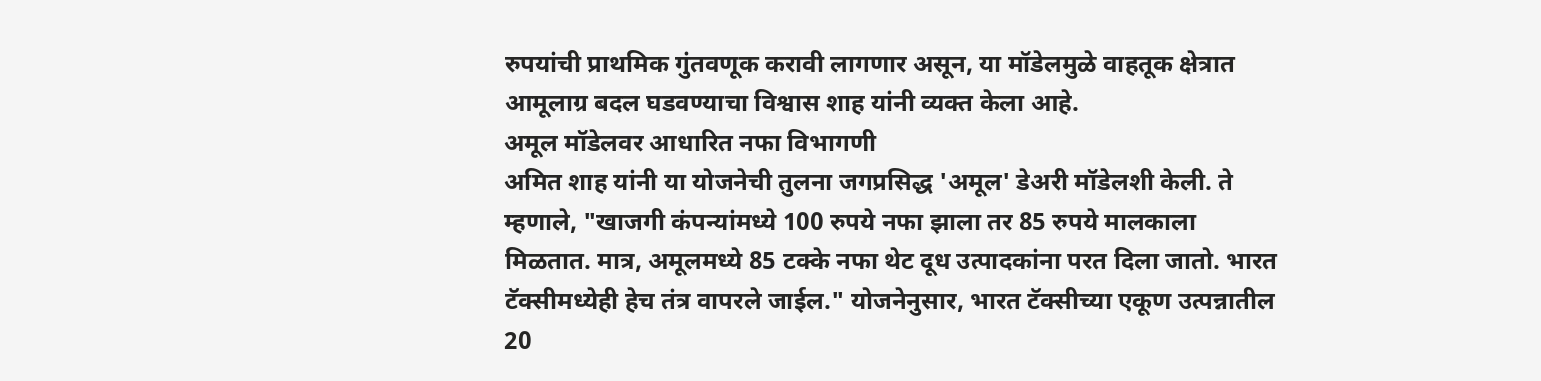रुपयांची प्राथमिक गुंतवणूक करावी लागणार असून, या मॉडेलमुळे वाहतूक क्षेत्रात आमूलाग्र बदल घडवण्याचा विश्वास शाह यांनी व्यक्त केला आहे.
अमूल मॉडेलवर आधारित नफा विभागणी
अमित शाह यांनी या योजनेची तुलना जगप्रसिद्ध 'अमूल' डेअरी मॉडेलशी केली. ते म्हणाले, "खाजगी कंपन्यांमध्ये 100 रुपये नफा झाला तर 85 रुपये मालकाला मिळतात. मात्र, अमूलमध्ये 85 टक्के नफा थेट दूध उत्पादकांना परत दिला जातो. भारत टॅक्सीमध्येही हेच तंत्र वापरले जाईल." योजनेनुसार, भारत टॅक्सीच्या एकूण उत्पन्नातील 20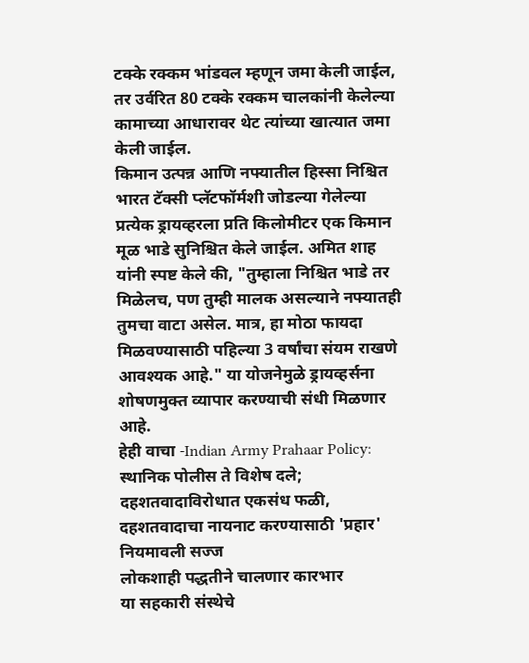टक्के रक्कम भांडवल म्हणून जमा केली जाईल, तर उर्वरित 80 टक्के रक्कम चालकांनी केलेल्या कामाच्या आधारावर थेट त्यांच्या खात्यात जमा केली जाईल.
किमान उत्पन्न आणि नफ्यातील हिस्सा निश्चित
भारत टॅक्सी प्लॅटफॉर्मशी जोडल्या गेलेल्या प्रत्येक ड्रायव्हरला प्रति किलोमीटर एक किमान मूळ भाडे सुनिश्चित केले जाईल. अमित शाह यांनी स्पष्ट केले की, "तुम्हाला निश्चित भाडे तर मिळेलच, पण तुम्ही मालक असल्याने नफ्यातही तुमचा वाटा असेल. मात्र, हा मोठा फायदा मिळवण्यासाठी पहिल्या 3 वर्षांचा संयम राखणे आवश्यक आहे." या योजनेमुळे ड्रायव्हर्सना शोषणमुक्त व्यापार करण्याची संधी मिळणार आहे.
हेही वाचा -Indian Army Prahaar Policy: स्थानिक पोलीस ते विशेष दले; दहशतवादाविरोधात एकसंध फळी, दहशतवादाचा नायनाट करण्यासाठी 'प्रहार' नियमावली सज्ज
लोकशाही पद्धतीने चालणार कारभार
या सहकारी संस्थेचे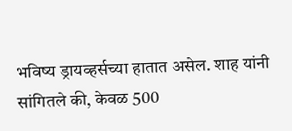भविष्य ड्रायव्हर्सच्या हातात असेल. शाह यांनी सांगितले की, केवळ 500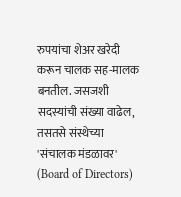रुपयांचा शेअर खरेदी करून चालक सह-मालक बनतील. जसजशी सदस्यांची संख्या वाढेल, तसतसे संस्थेच्या 'संचालक मंडळावर' (Board of Directors)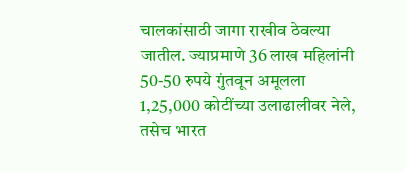चालकांसाठी जागा राखीव ठेवल्या जातील. ज्याप्रमाणे 36 लाख महिलांनी 50-50 रुपये गुंतवून अमूलला 1,25,000 कोटींच्या उलाढालीवर नेले, तसेच भारत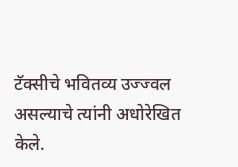टॅक्सीचे भवितव्य उज्ज्वल असल्याचे त्यांनी अधोरेखित केले.